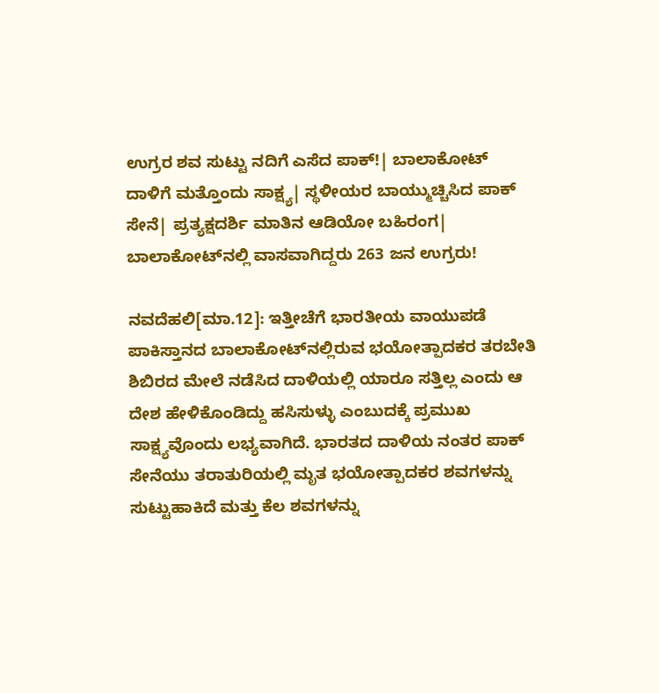ಉಗ್ರರ ಶವ ಸುಟ್ಟು ನದಿಗೆ ಎಸೆದ ಪಾಕ್‌!| ಬಾಲಾಕೋಟ್‌ ದಾಳಿಗೆ ಮತ್ತೊಂದು ಸಾಕ್ಷ್ಯ| ಸ್ಥಳೀಯರ ಬಾಯ್ಮುಚ್ಚಿಸಿದ ಪಾಕ್‌ ಸೇನೆ| ಪ್ರತ್ಯಕ್ಷದರ್ಶಿ ಮಾತಿನ ಆಡಿಯೋ ಬಹಿರಂಗ| ಬಾಲಾಕೋಟ್‌ನಲ್ಲಿ ವಾಸವಾಗಿದ್ದರು 263 ಜನ ಉಗ್ರರು!

ನವದೆಹಲಿ[ಮಾ.12]: ಇತ್ತೀಚೆಗೆ ಭಾರತೀಯ ವಾಯುಪಡೆ ಪಾಕಿಸ್ತಾನದ ಬಾಲಾಕೋಟ್‌ನಲ್ಲಿರುವ ಭಯೋತ್ಪಾದಕರ ತರಬೇತಿ ಶಿಬಿರದ ಮೇಲೆ ನಡೆಸಿದ ದಾಳಿಯಲ್ಲಿ ಯಾರೂ ಸತ್ತಿಲ್ಲ ಎಂದು ಆ ದೇಶ ಹೇಳಿಕೊಂಡಿದ್ದು ಹಸಿಸುಳ್ಳು ಎಂಬುದಕ್ಕೆ ಪ್ರಮುಖ ಸಾಕ್ಷ್ಯವೊಂದು ಲಭ್ಯವಾಗಿದೆ. ಭಾರತದ ದಾಳಿಯ ನಂತರ ಪಾಕ್‌ ಸೇನೆಯು ತರಾತುರಿಯಲ್ಲಿ ಮೃತ ಭಯೋತ್ಪಾದಕರ ಶವಗಳನ್ನು ಸುಟ್ಟುಹಾಕಿದೆ ಮತ್ತು ಕೆಲ ಶವಗಳನ್ನು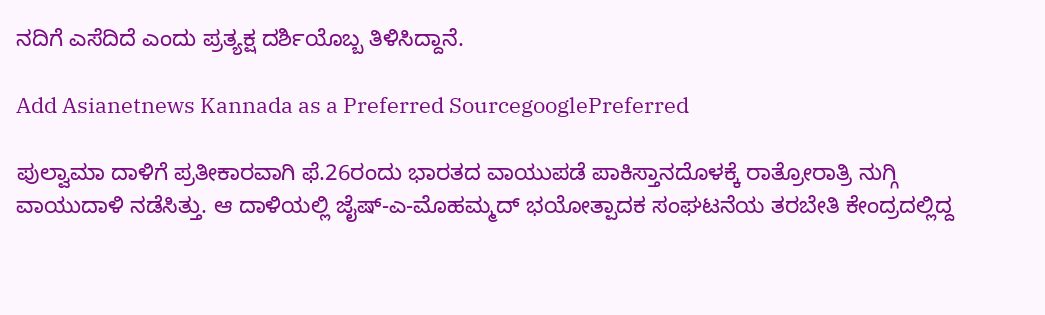ನದಿಗೆ ಎಸೆದಿದೆ ಎಂದು ಪ್ರತ್ಯಕ್ಷ ದರ್ಶಿಯೊಬ್ಬ ತಿಳಿಸಿದ್ದಾನೆ.

Add Asianetnews Kannada as a Preferred SourcegooglePreferred

ಪುಲ್ವಾಮಾ ದಾಳಿಗೆ ಪ್ರತೀಕಾರವಾಗಿ ಫೆ.26ರಂದು ಭಾರತದ ವಾಯುಪಡೆ ಪಾಕಿಸ್ತಾನದೊಳಕ್ಕೆ ರಾತ್ರೋರಾತ್ರಿ ನುಗ್ಗಿ ವಾಯುದಾಳಿ ನಡೆಸಿತ್ತು. ಆ ದಾಳಿಯಲ್ಲಿ ಜೈಷ್‌-ಎ-ಮೊಹಮ್ಮದ್‌ ಭಯೋತ್ಪಾದಕ ಸಂಘಟನೆಯ ತರಬೇತಿ ಕೇಂದ್ರದಲ್ಲಿದ್ದ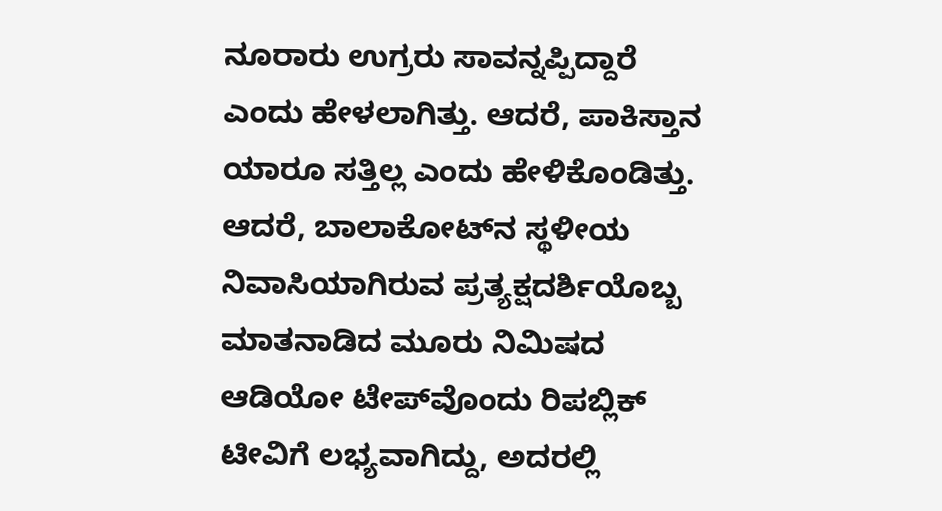ನೂರಾರು ಉಗ್ರರು ಸಾವನ್ನಪ್ಪಿದ್ದಾರೆ ಎಂದು ಹೇಳಲಾಗಿತ್ತು. ಆದರೆ, ಪಾಕಿಸ್ತಾನ ಯಾರೂ ಸತ್ತಿಲ್ಲ ಎಂದು ಹೇಳಿಕೊಂಡಿತ್ತು. ಆದರೆ, ಬಾಲಾಕೋಟ್‌ನ ಸ್ಥಳೀಯ ನಿವಾಸಿಯಾಗಿರುವ ಪ್ರತ್ಯಕ್ಷದರ್ಶಿಯೊಬ್ಬ ಮಾತನಾಡಿದ ಮೂರು ನಿಮಿಷದ ಆಡಿಯೋ ಟೇಪ್‌ವೊಂದು ರಿಪಬ್ಲಿಕ್‌ ಟೀವಿಗೆ ಲಭ್ಯವಾಗಿದ್ದು, ಅದರಲ್ಲಿ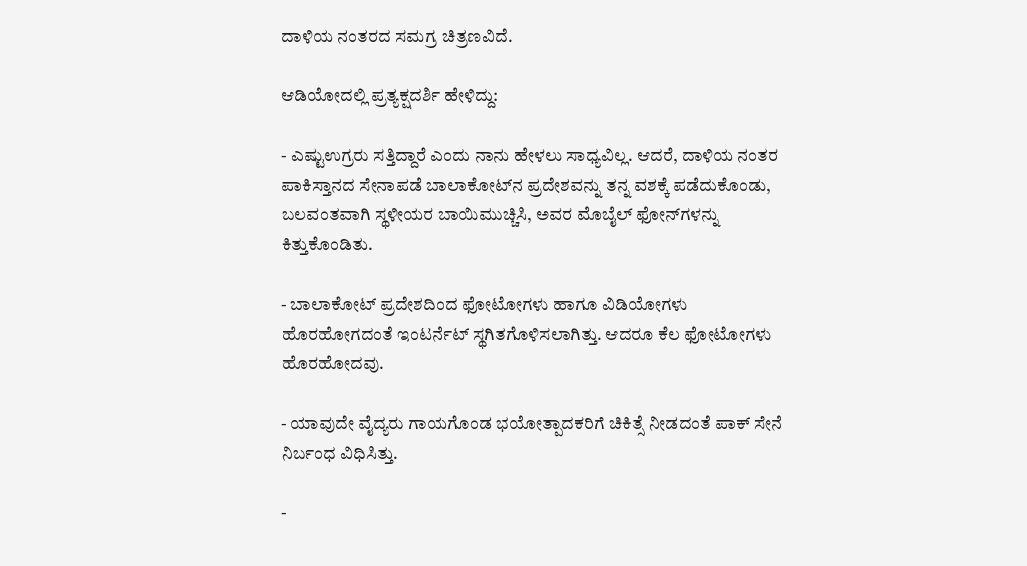ದಾಳಿಯ ನಂತರದ ಸಮಗ್ರ ಚಿತ್ರಣವಿದೆ.

ಆಡಿಯೋದಲ್ಲಿ ಪ್ರತ್ಯಕ್ಷದರ್ಶಿ ಹೇಳಿದ್ದು:

- ಎಷ್ಟುಉಗ್ರರು ಸತ್ತಿದ್ದಾರೆ ಎಂದು ನಾನು ಹೇಳಲು ಸಾಧ್ಯವಿಲ್ಲ. ಆದರೆ, ದಾಳಿಯ ನಂತರ ಪಾಕಿಸ್ತಾನದ ಸೇನಾಪಡೆ ಬಾಲಾಕೋಟ್‌ನ ಪ್ರದೇಶವನ್ನು ತನ್ನ ವಶಕ್ಕೆ ಪಡೆದುಕೊಂಡು, ಬಲವಂತವಾಗಿ ಸ್ಥಳೀಯರ ಬಾಯಿಮುಚ್ಚಿಸಿ, ಅವರ ಮೊಬೈಲ್‌ ಫೋನ್‌ಗಳನ್ನು ಕಿತ್ತುಕೊಂಡಿತು.

- ಬಾಲಾಕೋಟ್‌ ಪ್ರದೇಶದಿಂದ ಫೋಟೋಗಳು ಹಾಗೂ ವಿಡಿಯೋಗಳು ಹೊರಹೋಗದಂತೆ ಇಂಟರ್ನೆಟ್‌ ಸ್ಥಗಿತಗೊಳಿಸಲಾಗಿತ್ತು. ಆದರೂ ಕೆಲ ಫೋಟೋಗಳು ಹೊರಹೋದವು.

- ಯಾವುದೇ ವೈದ್ಯರು ಗಾಯಗೊಂಡ ಭಯೋತ್ಪಾದಕರಿಗೆ ಚಿಕಿತ್ಸೆ ನೀಡದಂತೆ ಪಾಕ್‌ ಸೇನೆ ನಿರ್ಬಂಧ ವಿಧಿಸಿತ್ತು.

-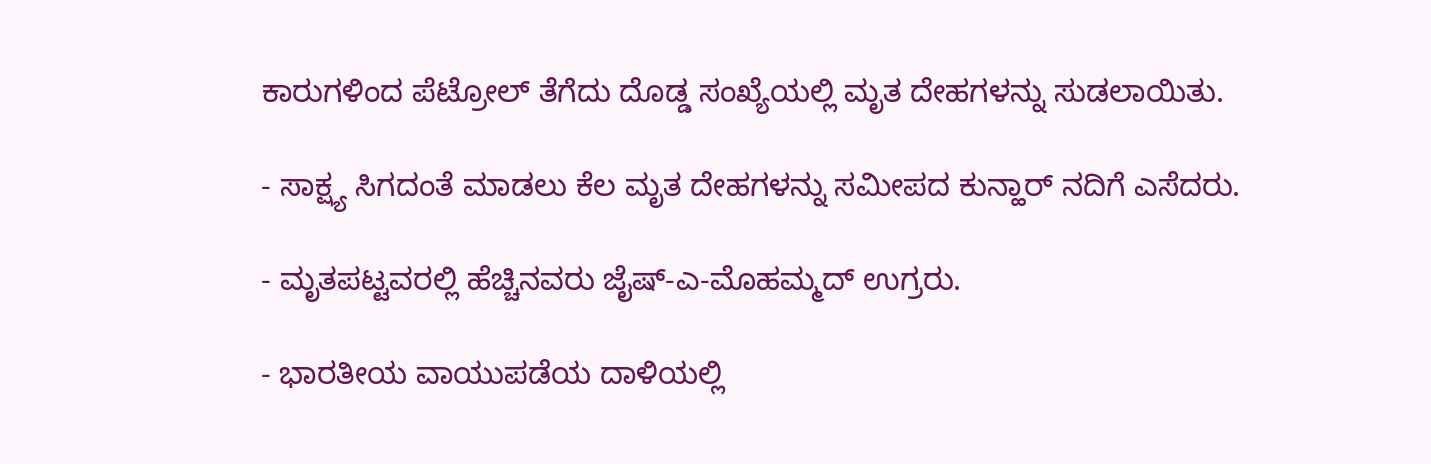ಕಾರುಗಳಿಂದ ಪೆಟ್ರೋಲ್‌ ತೆಗೆದು ದೊಡ್ಡ ಸಂಖ್ಯೆಯಲ್ಲಿ ಮೃತ ದೇಹಗಳನ್ನು ಸುಡಲಾಯಿತು.

- ಸಾಕ್ಷ್ಯ ಸಿಗದಂತೆ ಮಾಡಲು ಕೆಲ ಮೃತ ದೇಹಗಳನ್ನು ಸಮೀಪದ ಕುನ್ಹಾರ್‌ ನದಿಗೆ ಎಸೆದರು.

- ಮೃತಪಟ್ಟವರಲ್ಲಿ ಹೆಚ್ಚಿನವರು ಜೈಷ್‌-ಎ-ಮೊಹಮ್ಮದ್‌ ಉಗ್ರರು.

- ಭಾರತೀಯ ವಾಯುಪಡೆಯ ದಾಳಿಯಲ್ಲಿ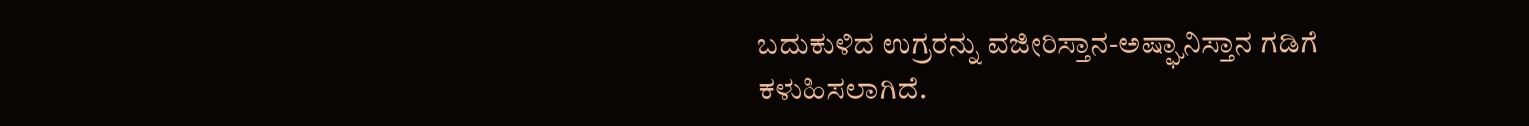ಬದುಕುಳಿದ ಉಗ್ರರನ್ನು ವಜೀರಿಸ್ತಾನ-ಅಷ್ಘಾನಿಸ್ತಾನ ಗಡಿಗೆ ಕಳುಹಿಸಲಾಗಿದೆ.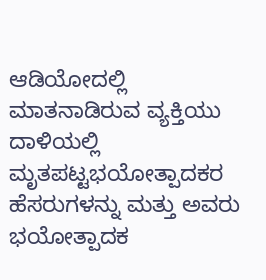ಆಡಿಯೋದಲ್ಲಿ ಮಾತನಾಡಿರುವ ವ್ಯಕ್ತಿಯು ದಾಳಿಯಲ್ಲಿ ಮೃತಪಟ್ಟಭಯೋತ್ಪಾದಕರ ಹೆಸರುಗಳನ್ನು ಮತ್ತು ಅವರು ಭಯೋತ್ಪಾದಕ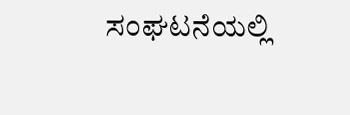ಸಂಘಟನೆಯಲ್ಲಿ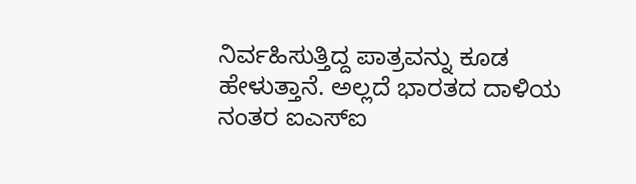ನಿರ್ವಹಿಸುತ್ತಿದ್ದ ಪಾತ್ರವನ್ನು ಕೂಡ ಹೇಳುತ್ತಾನೆ. ಅಲ್ಲದೆ ಭಾರತದ ದಾಳಿಯ ನಂತರ ಐಎಸ್‌ಐ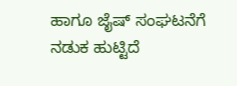ಹಾಗೂ ಜೈಷ್‌ ಸಂಘಟನೆಗೆ ನಡುಕ ಹುಟ್ಟಿದೆ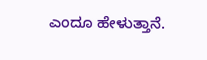ಎಂದೂ ಹೇಳುತ್ತಾನೆ.